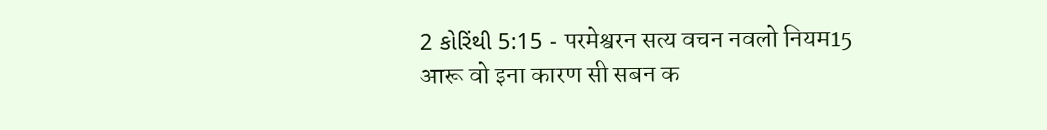2 કોરિંથી 5:15 - परमेश्वरन सत्य वचन नवलो नियम15 आरू वो इना कारण सी सबन क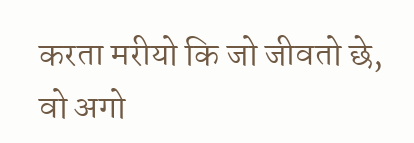करता मरीयो कि जो जीवतो छे, वो अगो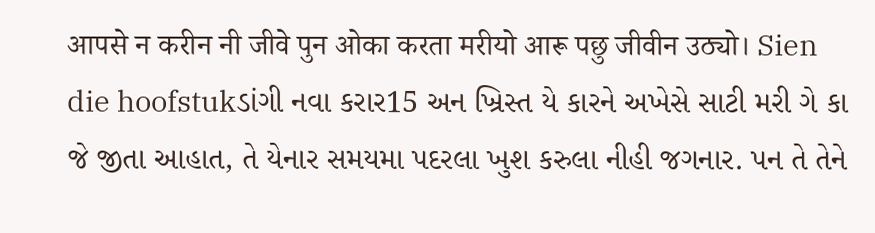आपसे न करीन नी जीवे पुन ओका करता मरीयो आरू पछु जीवीन उठ्यो। Sien die hoofstukડાંગી નવા કરાર15 અન ખ્રિસ્ત યે કારને અખેસે સાટી મરી ગે કા જે જીતા આહાત, તે યેનાર સમયમા પદરલા ખુશ કરુલા નીહી જગનાર. પન તે તેને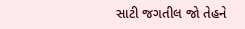સાટી જગતીલ જો તેહને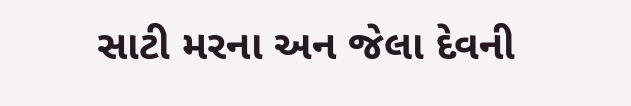સાટી મરના અન જેલા દેવની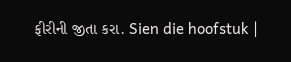ફીરીની જીતા કરા. Sien die hoofstuk |